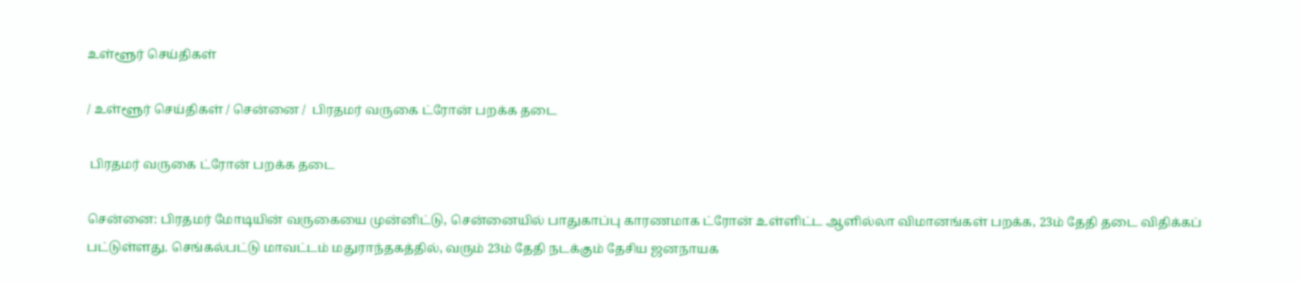உள்ளூர் செய்திகள்

/ உள்ளூர் செய்திகள் / சென்னை /  பிரதமர் வருகை ட்ரோன் பறக்க தடை

 பிரதமர் வருகை ட்ரோன் பறக்க தடை

சென்னை: பிரதமர் மோடியின் வருகையை முன்னிட்டு, சென்னையில் பாதுகாப்பு காரணமாக ட்ரோன் உள்ளிட்ட ஆளில்லா விமானங்கள் பறக்க, 23ம் தேதி தடை விதிக்கப் பட்டுள்ளது. செங்கல்பட்டு மாவட்டம் மதுராந்தகத்தில், வரும் 23ம் தேதி நடக்கும் தேசிய ஜனநாயக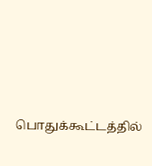பொதுக்கூட்டத்தில்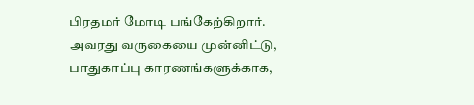பிரதமர் மோடி பங்கேற்கிறார். அவரது வருகையை முன்னிட்டு, பாதுகாப்பு காரணங்களுக்காக,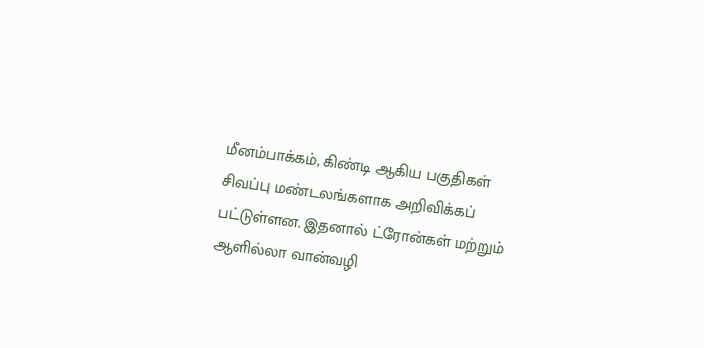மீனம்பாக்கம், கிண்டி ஆகிய பகுதிகள் சிவப்பு மண்டலங்களாக அறிவிக்கப் பட்டுள்ளன. இதனால் ட்ரோன்கள் மற்றும் ஆளில்லா வான்வழி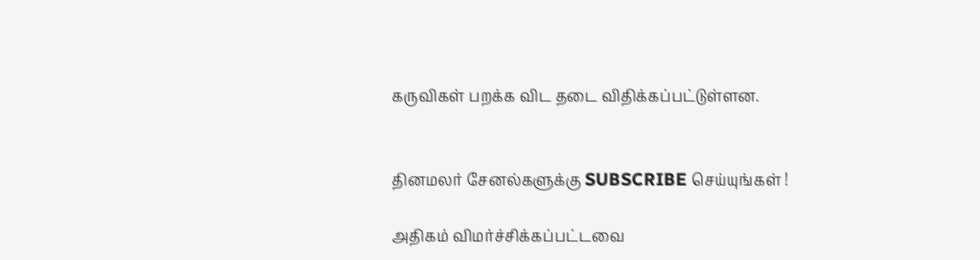கருவிகள் பறக்க விட தடை விதிக்கப்பட்டுள்ளன.


தினமலர் சேனல்களுக்கு SUBSCRIBE செய்யுங்கள் !

அதிகம் விமர்ச்சிக்கப்பட்டவை